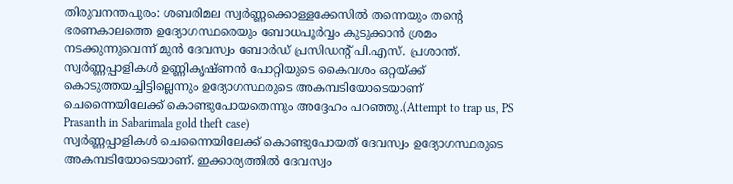തിരുവനന്തപുരം: ശബരിമല സ്വർണ്ണക്കൊള്ളക്കേസിൽ തന്നെയും തന്റെ ഭരണകാലത്തെ ഉദ്യോഗസ്ഥരെയും ബോധപൂർവ്വം കുടുക്കാൻ ശ്രമം നടക്കുന്നുവെന്ന് മുൻ ദേവസ്വം ബോർഡ് പ്രസിഡന്റ് പി.എസ്. പ്രശാന്ത്. സ്വർണ്ണപ്പാളികൾ ഉണ്ണികൃഷ്ണൻ പോറ്റിയുടെ കൈവശം ഒറ്റയ്ക്ക് കൊടുത്തയച്ചിട്ടില്ലെന്നും ഉദ്യോഗസ്ഥരുടെ അകമ്പടിയോടെയാണ് ചെന്നൈയിലേക്ക് കൊണ്ടുപോയതെന്നും അദ്ദേഹം പറഞ്ഞു.(Attempt to trap us, PS Prasanth in Sabarimala gold theft case)
സ്വർണ്ണപ്പാളികൾ ചെന്നൈയിലേക്ക് കൊണ്ടുപോയത് ദേവസ്വം ഉദ്യോഗസ്ഥരുടെ അകമ്പടിയോടെയാണ്. ഇക്കാര്യത്തിൽ ദേവസ്വം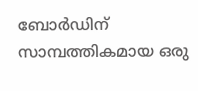ബോർഡിന് സാമ്പത്തികമായ ഒരു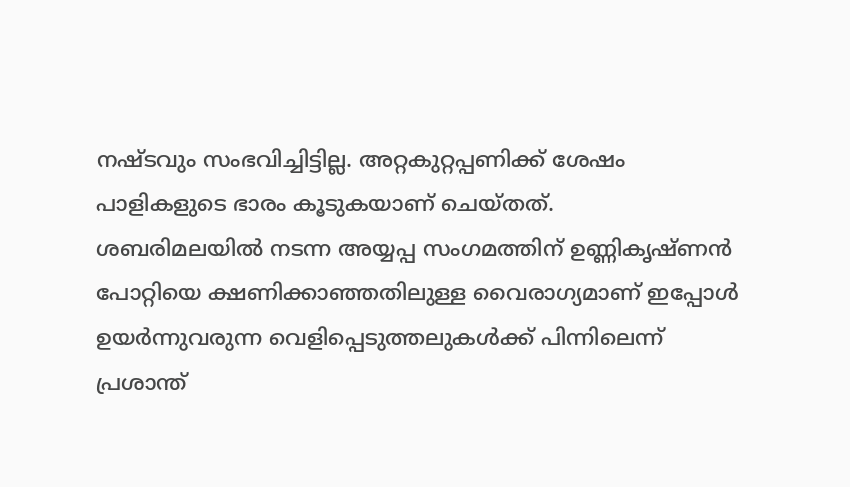നഷ്ടവും സംഭവിച്ചിട്ടില്ല. അറ്റകുറ്റപ്പണിക്ക് ശേഷം പാളികളുടെ ഭാരം കൂടുകയാണ് ചെയ്തത്.
ശബരിമലയിൽ നടന്ന അയ്യപ്പ സംഗമത്തിന് ഉണ്ണികൃഷ്ണൻ പോറ്റിയെ ക്ഷണിക്കാഞ്ഞതിലുള്ള വൈരാഗ്യമാണ് ഇപ്പോൾ ഉയർന്നുവരുന്ന വെളിപ്പെടുത്തലുകൾക്ക് പിന്നിലെന്ന് പ്രശാന്ത്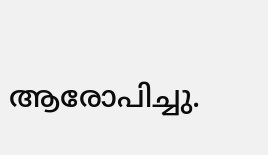ആരോപിച്ചു.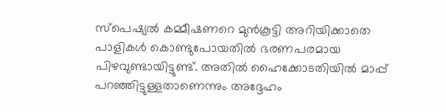സ്പെഷ്യൽ കമ്മീഷണറെ മുൻകൂട്ടി അറിയിക്കാതെ പാളികൾ കൊണ്ടുപോയതിൽ ഭരണപരമായ പിഴവുണ്ടായിട്ടുണ്ട്. അതിൽ ഹൈക്കോടതിയിൽ മാപ്പ് പറഞ്ഞിട്ടുള്ളതാണെന്നും അദ്ദേഹം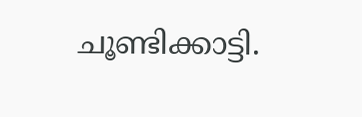ചൂണ്ടിക്കാട്ടി.